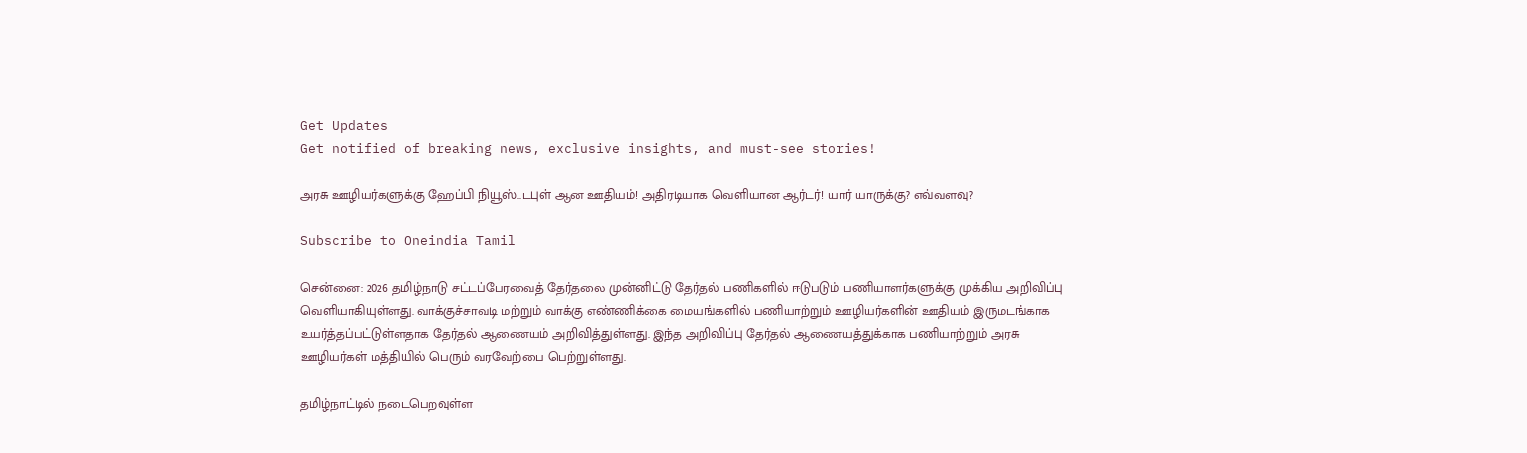Get Updates
Get notified of breaking news, exclusive insights, and must-see stories!

அரசு ஊழியர்களுக்கு ஹேப்பி நியூஸ்..டபுள் ஆன ஊதியம்! அதிரடியாக வெளியான ஆர்டர்! யார் யாருக்கு? எவ்வளவு?

Subscribe to Oneindia Tamil

சென்னை: 2026 தமிழ்நாடு சட்டப்பேரவைத் தேர்தலை முன்னிட்டு தேர்தல் பணிகளில் ஈடுபடும் பணியாளர்களுக்கு முக்கிய அறிவிப்பு வெளியாகியுள்ளது. வாக்குச்சாவடி மற்றும் வாக்கு எண்ணிக்கை மையங்களில் பணியாற்றும் ஊழியர்களின் ஊதியம் இருமடங்காக உயர்த்தப்பட்டுள்ளதாக தேர்தல் ஆணையம் அறிவித்துள்ளது. இந்த அறிவிப்பு தேர்தல் ஆணையத்துக்காக பணியாற்றும் அரசு ஊழியர்கள் மத்தியில் பெரும் வரவேற்பை பெற்றுள்ளது.

தமிழ்நாட்டில் நடைபெறவுள்ள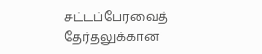சட்டப்பேரவைத் தேர்தலுக்கான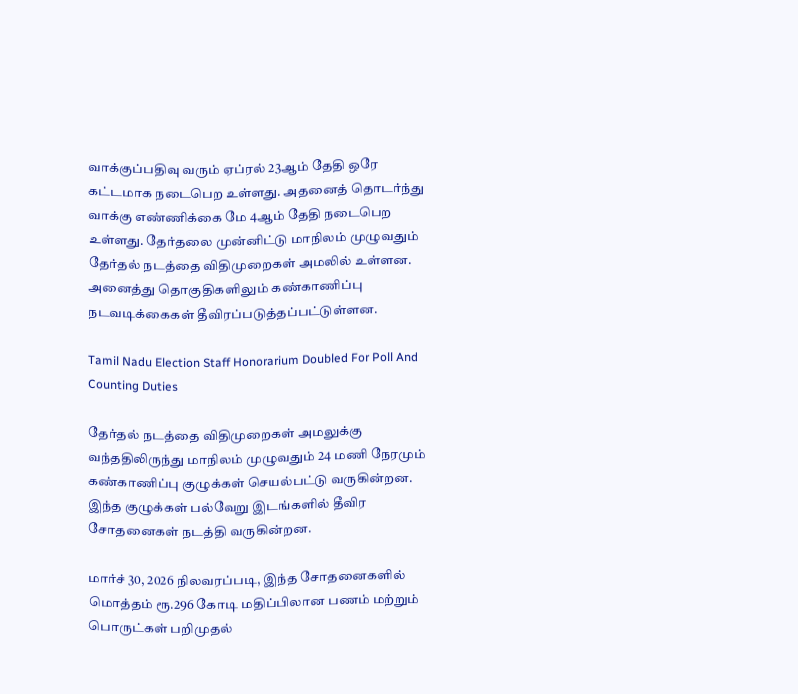வாக்குப்பதிவு வரும் ஏப்ரல் 23ஆம் தேதி ஒரே கட்டமாக நடைபெற உள்ளது. அதனைத் தொடர்ந்து வாக்கு எண்ணிக்கை மே 4ஆம் தேதி நடைபெற உள்ளது. தேர்தலை முன்னிட்டு மாநிலம் முழுவதும் தேர்தல் நடத்தை விதிமுறைகள் அமலில் உள்ளன. அனைத்து தொகுதிகளிலும் கண்காணிப்பு நடவடிக்கைகள் தீவிரப்படுத்தப்பட்டுள்ளன.

Tamil Nadu Election Staff Honorarium Doubled For Poll And Counting Duties

தேர்தல் நடத்தை விதிமுறைகள் அமலுக்கு வந்ததிலிருந்து மாநிலம் முழுவதும் 24 மணி நேரமும் கண்காணிப்பு குழுக்கள் செயல்பட்டு வருகின்றன. இந்த குழுக்கள் பல்வேறு இடங்களில் தீவிர சோதனைகள் நடத்தி வருகின்றன.

மார்ச் 30, 2026 நிலவரப்படி, இந்த சோதனைகளில் மொத்தம் ரூ.296 கோடி மதிப்பிலான பணம் மற்றும் பொருட்கள் பறிமுதல்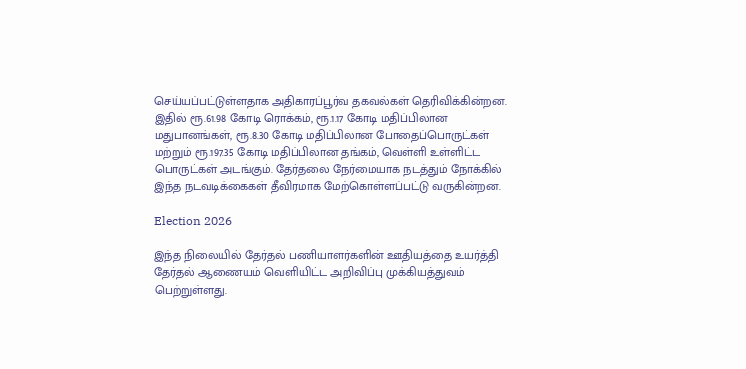செய்யப்பட்டுள்ளதாக அதிகாரப்பூர்வ தகவல்கள் தெரிவிக்கின்றன. இதில் ரூ.61.98 கோடி ரொக்கம், ரூ.1.17 கோடி மதிப்பிலான மதுபானங்கள், ரூ.8.30 கோடி மதிப்பிலான போதைப்பொருட்கள் மற்றும் ரூ.197.35 கோடி மதிப்பிலான தங்கம், வெள்ளி உள்ளிட்ட பொருட்கள் அடங்கும். தேர்தலை நேர்மையாக நடத்தும் நோக்கில் இந்த நடவடிக்கைகள் தீவிரமாக மேற்கொள்ளப்பட்டு வருகின்றன.

Election 2026

இந்த நிலையில் தேர்தல் பணியாளர்களின் ஊதியத்தை உயர்த்தி தேர்தல் ஆணையம் வெளியிட்ட அறிவிப்பு முக்கியத்துவம் பெற்றுள்ளது.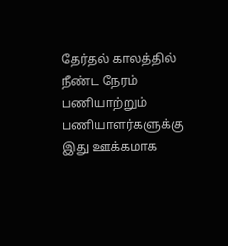தேர்தல் காலத்தில் நீண்ட நேரம் பணியாற்றும் பணியாளர்களுக்கு இது ஊக்கமாக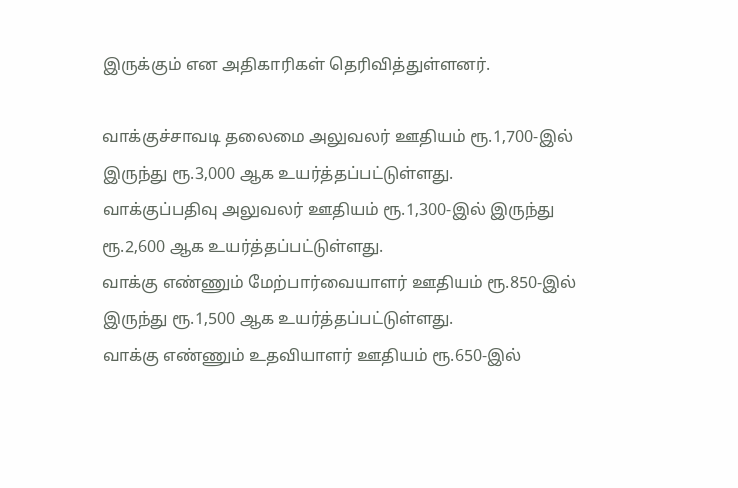இருக்கும் என அதிகாரிகள் தெரிவித்துள்ளனர்.

வாக்குச்சாவடி தலைமை அலுவலர் ஊதியம் ரூ.1,700-இல் இருந்து ரூ.3,000 ஆக உயர்த்தப்பட்டுள்ளது.
வாக்குப்பதிவு அலுவலர் ஊதியம் ரூ.1,300-இல் இருந்து ரூ.2,600 ஆக உயர்த்தப்பட்டுள்ளது.
வாக்கு எண்ணும் மேற்பார்வையாளர் ஊதியம் ரூ.850-இல் இருந்து ரூ.1,500 ஆக உயர்த்தப்பட்டுள்ளது.
வாக்கு எண்ணும் உதவியாளர் ஊதியம் ரூ.650-இல்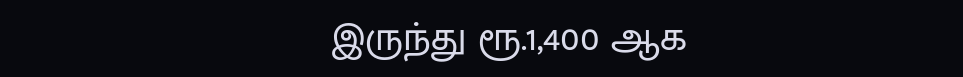இருந்து ரூ.1,400 ஆக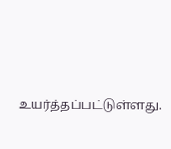உயர்த்தப்பட்டுள்ளது.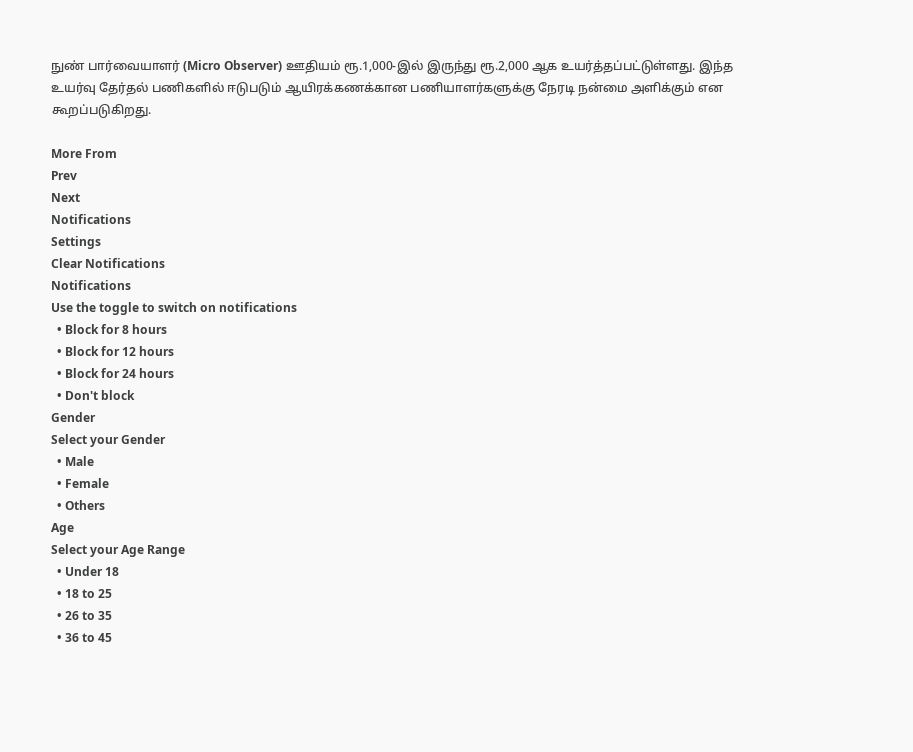நுண் பார்வையாளர் (Micro Observer) ஊதியம் ரூ.1,000-இல் இருந்து ரூ.2,000 ஆக உயர்த்தப்பட்டுள்ளது. இந்த உயர்வு தேர்தல் பணிகளில் ஈடுபடும் ஆயிரக்கணக்கான பணியாளர்களுக்கு நேரடி நன்மை அளிக்கும் என கூறப்படுகிறது.

More From
Prev
Next
Notifications
Settings
Clear Notifications
Notifications
Use the toggle to switch on notifications
  • Block for 8 hours
  • Block for 12 hours
  • Block for 24 hours
  • Don't block
Gender
Select your Gender
  • Male
  • Female
  • Others
Age
Select your Age Range
  • Under 18
  • 18 to 25
  • 26 to 35
  • 36 to 45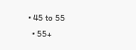• 45 to 55
  • 55+